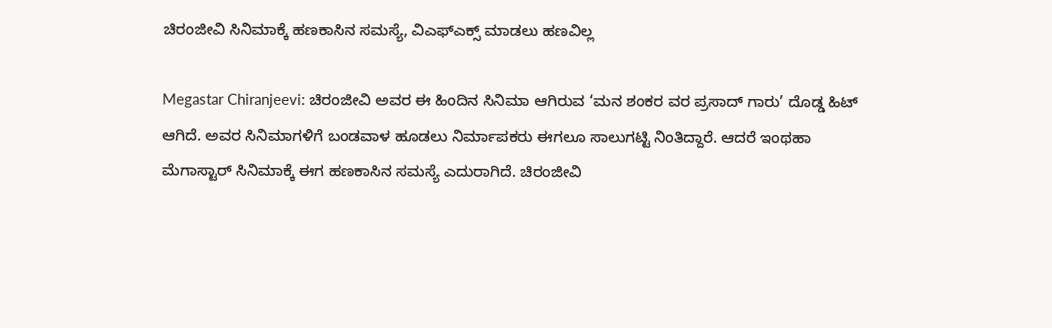ಚಿರಂಜೀವಿ ಸಿನಿಮಾಕ್ಕೆ ಹಣಕಾಸಿನ ಸಮಸ್ಯೆ, ವಿಎಫ್ಎಕ್ಸ್ ಮಾಡಲು ಹಣವಿಲ್ಲ

Megastar Chiranjeevi: ಚಿರಂಜೀವಿ ಅವರ ಈ ಹಿಂದಿನ ಸಿನಿಮಾ ಆಗಿರುವ ‘ಮನ ಶಂಕರ ವರ ಪ್ರಸಾದ್ ಗಾರು’ ದೊಡ್ಡ ಹಿಟ್ ಆಗಿದೆ. ಅವರ ಸಿನಿಮಾಗಳಿಗೆ ಬಂಡವಾಳ ಹೂಡಲು ನಿರ್ಮಾಪಕರು ಈಗಲೂ ಸಾಲುಗಟ್ಟಿ ನಿಂತಿದ್ದಾರೆ. ಆದರೆ ಇಂಥಹಾ ಮೆಗಾಸ್ಟಾರ್ ಸಿನಿಮಾಕ್ಕೆ ಈಗ ಹಣಕಾಸಿನ ಸಮಸ್ಯೆ ಎದುರಾಗಿದೆ. ಚಿರಂಜೀವಿ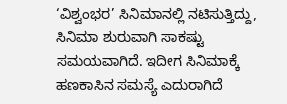‘ವಿಶ್ವಂಭರ’ ಸಿನಿಮಾನಲ್ಲಿ ನಟಿಸುತ್ತಿದ್ದು, ಸಿನಿಮಾ ಶುರುವಾಗಿ ಸಾಕಷ್ಟು ಸಮಯವಾಗಿದೆ. ಇದೀಗ ಸಿನಿಮಾಕ್ಕೆ ಹಣಕಾಸಿನ ಸಮಸ್ಯೆ ಎದುರಾಗಿದೆ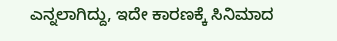ಎನ್ನಲಾಗಿದ್ದು, ಇದೇ ಕಾರಣಕ್ಕೆ ಸಿನಿಮಾದ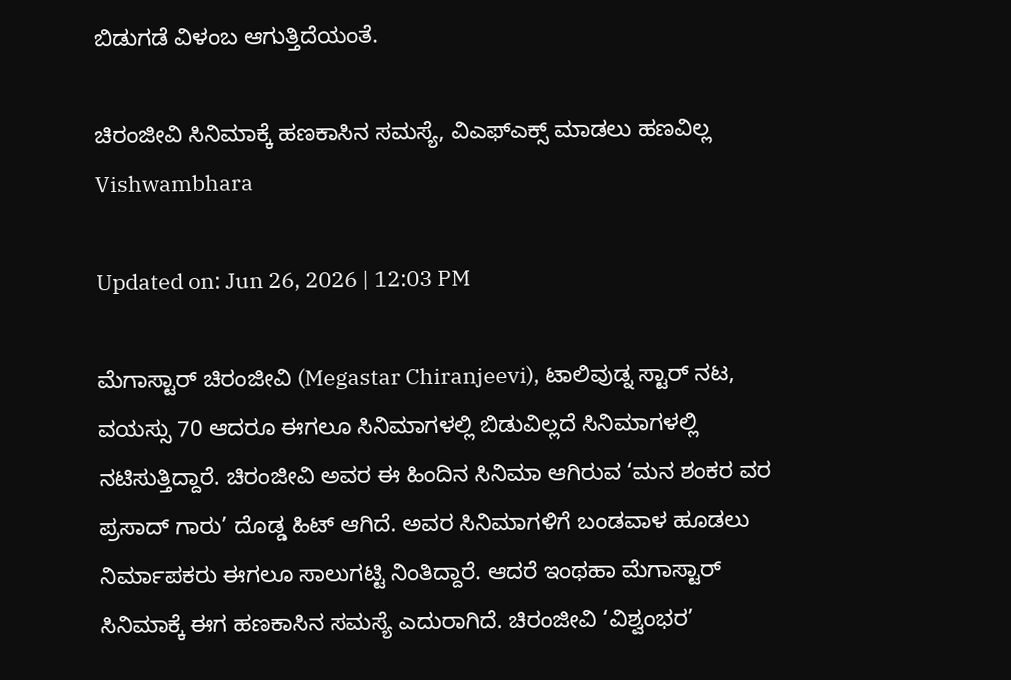ಬಿಡುಗಡೆ ವಿಳಂಬ ಆಗುತ್ತಿದೆಯಂತೆ.

ಚಿರಂಜೀವಿ ಸಿನಿಮಾಕ್ಕೆ ಹಣಕಾಸಿನ ಸಮಸ್ಯೆ, ವಿಎಫ್ಎಕ್ಸ್ ಮಾಡಲು ಹಣವಿಲ್ಲ
Vishwambhara

Updated on: Jun 26, 2026 | 12:03 PM

ಮೆಗಾಸ್ಟಾರ್ ಚಿರಂಜೀವಿ (Megastar Chiranjeevi), ಟಾಲಿವುಡ್ನ ಸ್ಟಾರ್ ನಟ, ವಯಸ್ಸು 70 ಆದರೂ ಈಗಲೂ ಸಿನಿಮಾಗಳಲ್ಲಿ ಬಿಡುವಿಲ್ಲದೆ ಸಿನಿಮಾಗಳಲ್ಲಿ ನಟಿಸುತ್ತಿದ್ದಾರೆ. ಚಿರಂಜೀವಿ ಅವರ ಈ ಹಿಂದಿನ ಸಿನಿಮಾ ಆಗಿರುವ ‘ಮನ ಶಂಕರ ವರ ಪ್ರಸಾದ್ ಗಾರು’ ದೊಡ್ಡ ಹಿಟ್ ಆಗಿದೆ. ಅವರ ಸಿನಿಮಾಗಳಿಗೆ ಬಂಡವಾಳ ಹೂಡಲು ನಿರ್ಮಾಪಕರು ಈಗಲೂ ಸಾಲುಗಟ್ಟಿ ನಿಂತಿದ್ದಾರೆ. ಆದರೆ ಇಂಥಹಾ ಮೆಗಾಸ್ಟಾರ್ ಸಿನಿಮಾಕ್ಕೆ ಈಗ ಹಣಕಾಸಿನ ಸಮಸ್ಯೆ ಎದುರಾಗಿದೆ. ಚಿರಂಜೀವಿ ‘ವಿಶ್ವಂಭರ’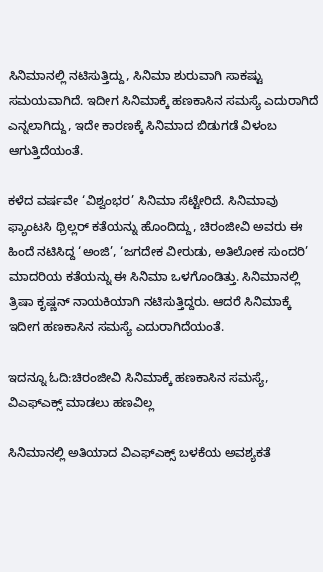ಸಿನಿಮಾನಲ್ಲಿ ನಟಿಸುತ್ತಿದ್ದು, ಸಿನಿಮಾ ಶುರುವಾಗಿ ಸಾಕಷ್ಟು ಸಮಯವಾಗಿದೆ. ಇದೀಗ ಸಿನಿಮಾಕ್ಕೆ ಹಣಕಾಸಿನ ಸಮಸ್ಯೆ ಎದುರಾಗಿದೆ ಎನ್ನಲಾಗಿದ್ದು, ಇದೇ ಕಾರಣಕ್ಕೆ ಸಿನಿಮಾದ ಬಿಡುಗಡೆ ವಿಳಂಬ ಆಗುತ್ತಿದೆಯಂತೆ.

ಕಳೆದ ವರ್ಷವೇ ‘ವಿಶ್ವಂಭರ’ ಸಿನಿಮಾ ಸೆಟ್ಟೇರಿದೆ. ಸಿನಿಮಾವು ಫ್ಯಾಂಟಸಿ ಥ್ರಿಲ್ಲರ್ ಕತೆಯನ್ನು ಹೊಂದಿದ್ದು, ಚಿರಂಜೀವಿ ಅವರು ಈ ಹಿಂದೆ ನಟಿಸಿದ್ದ ‘ಅಂಜಿ’, ‘ಜಗದೇಕ ವೀರುಡು, ಅತಿಲೋಕ ಸುಂದರಿ’ ಮಾದರಿಯ ಕತೆಯನ್ನು ಈ ಸಿನಿಮಾ ಒಳಗೊಂಡಿತ್ತು. ಸಿನಿಮಾನಲ್ಲಿ ತ್ರಿಷಾ ಕೃಷ್ಣನ್ ನಾಯಕಿಯಾಗಿ ನಟಿಸುತ್ತಿದ್ದರು. ಆದರೆ ಸಿನಿಮಾಕ್ಕೆ ಇದೀಗ ಹಣಕಾಸಿನ ಸಮಸ್ಯೆ ಎದುರಾಗಿದೆಯಂತೆ.

ಇದನ್ನೂ ಓದಿ:ಚಿರಂಜೀವಿ ಸಿನಿಮಾಕ್ಕೆ ಹಣಕಾಸಿನ ಸಮಸ್ಯೆ, ವಿಎಫ್ಎಕ್ಸ್ ಮಾಡಲು ಹಣವಿಲ್ಲ

ಸಿನಿಮಾನಲ್ಲಿ ಅತಿಯಾದ ವಿಎಫ್ಎಕ್ಸ್ ಬಳಕೆಯ ಅವಶ್ಯಕತೆ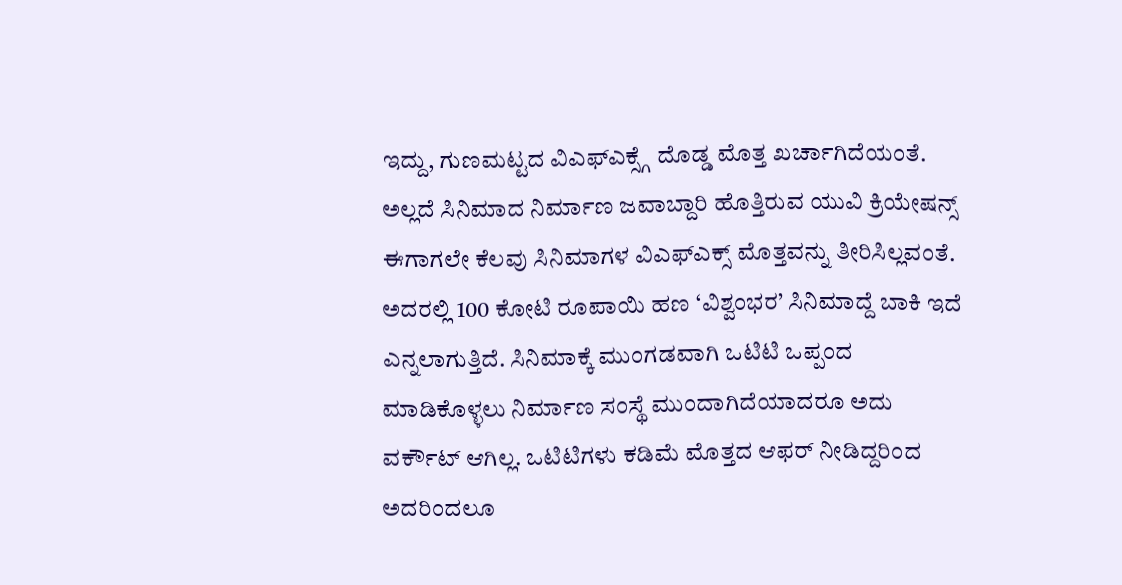ಇದ್ದು, ಗುಣಮಟ್ಟದ ವಿಎಫ್ಎಕ್ಸ್ಗೆ ದೊಡ್ಡ ಮೊತ್ತ ಖರ್ಚಾಗಿದೆಯಂತೆ. ಅಲ್ಲದೆ ಸಿನಿಮಾದ ನಿರ್ಮಾಣ ಜವಾಬ್ದಾರಿ ಹೊತ್ತಿರುವ ಯುವಿ ಕ್ರಿಯೇಷನ್ಸ್ ಈಗಾಗಲೇ ಕೆಲವು ಸಿನಿಮಾಗಳ ವಿಎಫ್ಎಕ್ಸ್ ಮೊತ್ತವನ್ನು ತೀರಿಸಿಲ್ಲವಂತೆ. ಅದರಲ್ಲಿ 100 ಕೋಟಿ ರೂಪಾಯಿ ಹಣ ‘ವಿಶ್ವಂಭರ’ ಸಿನಿಮಾದ್ದೆ ಬಾಕಿ ಇದೆ ಎನ್ನಲಾಗುತ್ತಿದೆ. ಸಿನಿಮಾಕ್ಕೆ ಮುಂಗಡವಾಗಿ ಒಟಿಟಿ ಒಪ್ಪಂದ ಮಾಡಿಕೊಳ್ಳಲು ನಿರ್ಮಾಣ ಸಂಸ್ಥೆ ಮುಂದಾಗಿದೆಯಾದರೂ ಅದು ವರ್ಕೌಟ್ ಆಗಿಲ್ಲ. ಒಟಿಟಿಗಳು ಕಡಿಮೆ ಮೊತ್ತದ ಆಫರ್ ನೀಡಿದ್ದರಿಂದ ಅದರಿಂದಲೂ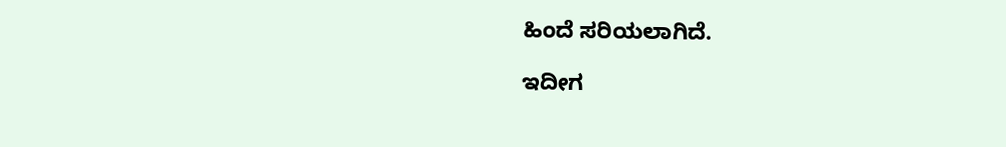ಹಿಂದೆ ಸರಿಯಲಾಗಿದೆ.

ಇದೀಗ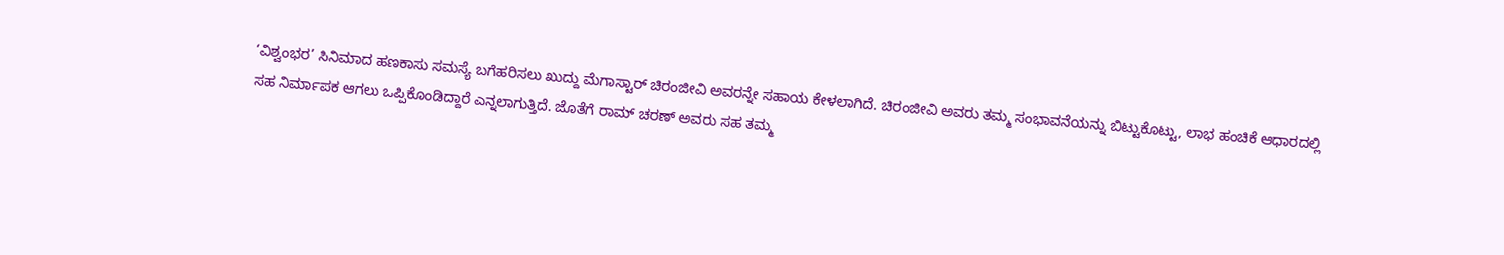‘ವಿಶ್ವಂಭರ’ ಸಿನಿಮಾದ ಹಣಕಾಸು ಸಮಸ್ಯೆ ಬಗೆಹರಿಸಲು ಖುದ್ದು ಮೆಗಾಸ್ಟಾರ್ ಚಿರಂಜೀವಿ ಅವರನ್ನೇ ಸಹಾಯ ಕೇಳಲಾಗಿದೆ. ಚಿರಂಜೀವಿ ಅವರು ತಮ್ಮ ಸಂಭಾವನೆಯನ್ನು ಬಿಟ್ಟುಕೊಟ್ಟು, ಲಾಭ ಹಂಚಿಕೆ ಆಧಾರದಲ್ಲಿ ಸಹ ನಿರ್ಮಾಪಕ ಆಗಲು ಒಪ್ಪಿಕೊಂಡಿದ್ದಾರೆ ಎನ್ನಲಾಗುತ್ತಿದೆ. ಜೊತೆಗೆ ರಾಮ್ ಚರಣ್ ಅವರು ಸಹ ತಮ್ಮ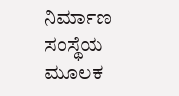ನಿರ್ಮಾಣ ಸಂಸ್ಥೆಯ ಮೂಲಕ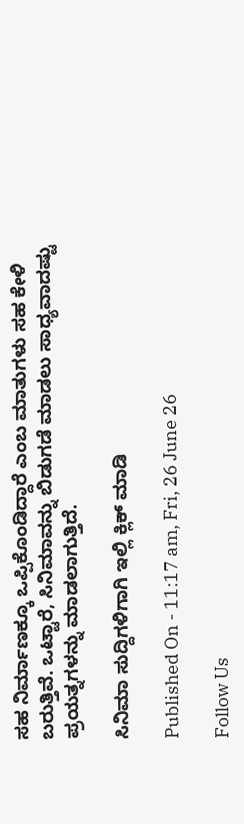ಸಹ ನಿರ್ಮಾಣಕ್ಕೂ ಒಪ್ಪಿಕೊಂಡಿದ್ದಾರೆ ಎಂಬ ಮಾತುಗಳು ಸಹ ಕೇಳಿ ಬರುತ್ತಿವೆ. ಒಟ್ಟಾರೆ, ಸಿನಿಮಾವನ್ನು ಬಿಡುಗಡೆ ಮಾಡಲು ಸಾಧ್ಯವಾದಷ್ಟು ಪ್ರಯತ್ನಗಳನ್ನು ಮಾಡಲಾಗುತ್ತಿದೆ.

ಸಿನಿಮಾ ಸುದ್ದಿಗಳಿಗಾಗಿ ಇಲ್ಲಿ ಕ್ಲಿಕ್ ಮಾಡಿ

Published On - 11:17 am, Fri, 26 June 26

Follow Us